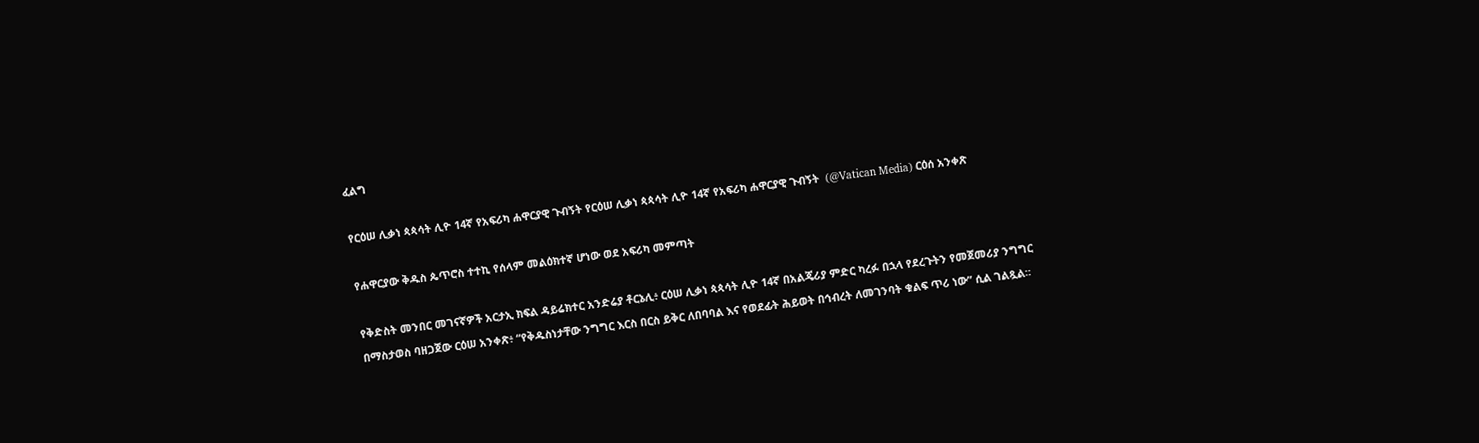ፈልግ

የርዕሠ ሊቃነ ጳጳሳት ሊዮ 14ኛ የአፍሪካ ሐዋርያዊ ጉብኝት የርዕሠ ሊቃነ ጳጳሳት ሊዮ 14ኛ የአፍሪካ ሐዋርያዊ ጉብኝት  (@Vatican Media) ርዕሰ አንቀጽ

የሐዋርያው ቅዱስ ጴጥሮስ ተተኪ የሰላም መልዕክተኛ ሆነው ወደ አፍሪካ መምጣት

የቅድስት መንበር መገናኛዎች አርታኢ ክፍል ዳይሬክተር አንድሬያ ቶርኔሊ፥ ርዕሠ ሊቃነ ጳጳሳት ሊዮ 14ኛ በአልጄሪያ ምድር ካረፉ በኋላ የደረጉትን የመጀመሪያ ንግግር በማስታወስ ባዘጋጀው ርዕሠ አንቀጽ፥ “የቅዱስነታቸው ንግግር እርስ በርስ ይቅር ለበባባል እና የወደፊት ሕይወት በኅብረት ለመገንባት ቁልፍ ጥሪ ነው” ሲል ገልጿል።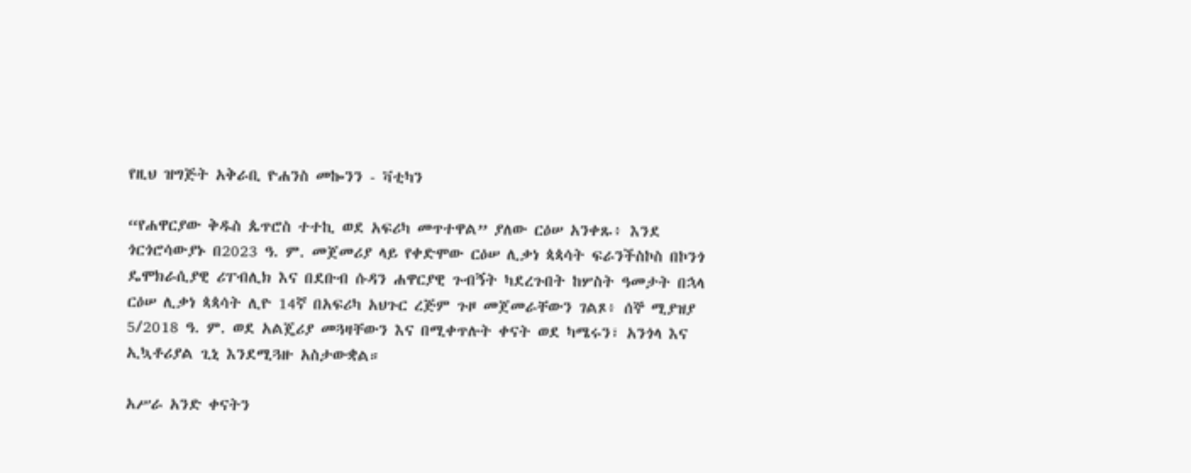የዚህ ዝግጅት አቅራቢ ዮሐንስ መኰንን - ቫቲካን

“የሐዋርያው ቅዱስ ጴጥሮስ ተተኪ ወደ አፍሪካ መጥተዋል” ያለው ርዕሠ አንቀጹ፥ እንደ ጎርጎሮሳውያኑ በ2023 ዓ. ም. መጀመሪያ ላይ የቀድሞው ርዕሠ ሊቃነ ጳጳሳት ፍራንችስኮስ በኮንጎ ዴሞክራሲያዊ ሪፐብሊክ እና በደቡብ ሱዳን ሐዋርያዊ ጉብኝት ካደረጉበት ከሦስት ዓመታት በኋላ ርዕሠ ሊቃነ ጳጳሳት ሊዮ 14ኛ በአፍሪካ አህጉር ረጅም ጉዞ መጀመራቸውን ገልጾ፥ ሰኞ ሚያዝያ 5/2018 ዓ. ም. ወደ አልጄሪያ መጓዛቸውን እና በሚቀጥሉት ቀናት ወደ ካሜሩን፣ አንጎላ እና ኢኳቶሪያል ጊኒ እንደሚጓዙ አስታውቋል።

አሥራ አንድ ቀናትን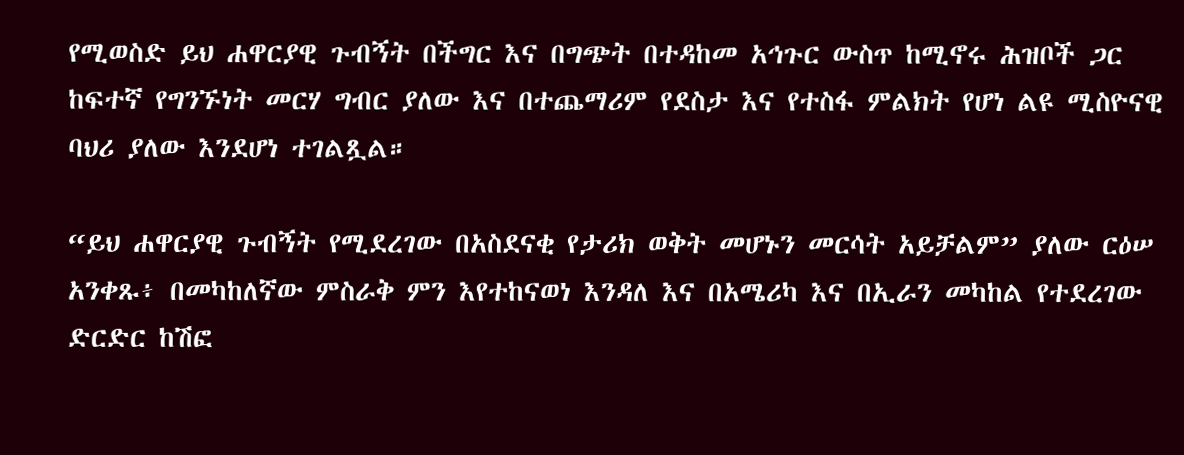የሚወስድ ይህ ሐዋርያዊ ጉብኝት በችግር እና በግጭት በተዳከመ አኅጉር ውስጥ ከሚኖሩ ሕዝቦች ጋር ከፍተኛ የግንኙነት መርሃ ግብር ያለው እና በተጨማሪም የደስታ እና የተስፋ ምልክት የሆነ ልዩ ሚስዮናዊ ባህሪ ያለው እንደሆነ ተገልጿል።

“ይህ ሐዋርያዊ ጉብኝት የሚደረገው በአስደናቂ የታሪክ ወቅት መሆኑን መርሳት አይቻልም” ያለው ርዕሠ አንቀጹ፥ በመካከለኛው ምስራቅ ምን እየተከናወነ እንዳለ እና በአሜሪካ እና በኢራን መካከል የተደረገው ድርድር ከሽፎ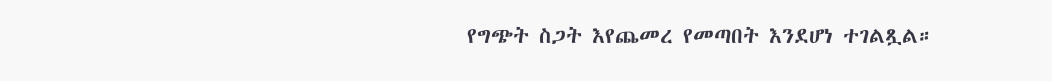የግጭት ስጋት እየጨመረ የመጣበት እንደሆነ ተገልጿል።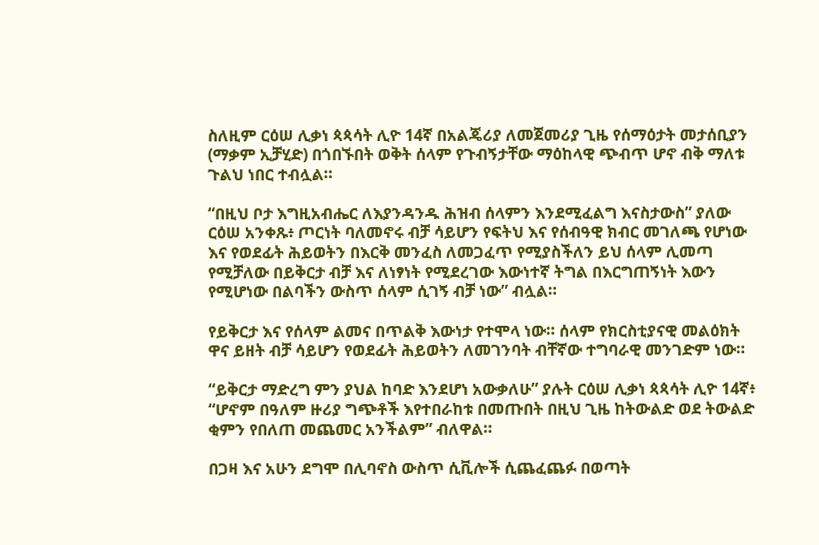ስለዚም ርዕሠ ሊቃነ ጳጳሳት ሊዮ 14ኛ በአልጄሪያ ለመጀመሪያ ጊዜ የሰማዕታት መታሰቢያን (ማቃም ኢቻሂድ) በጎበኙበት ወቅት ሰላም የጉብኝታቸው ማዕከላዊ ጭብጥ ሆኖ ብቅ ማለቱ ጉልህ ነበር ተብሏል።

“በዚህ ቦታ እግዚአብሔር ለእያንዳንዱ ሕዝብ ሰላምን እንደሚፈልግ እናስታውስ” ያለው ርዕሠ አንቀጹ፥ ጦርነት ባለመኖሩ ብቻ ሳይሆን የፍትህ እና የሰብዓዊ ክብር መገለጫ የሆነው እና የወደፊት ሕይወትን በእርቅ መንፈስ ለመጋፈጥ የሚያስችለን ይህ ሰላም ሊመጣ የሚቻለው በይቅርታ ብቻ እና ለነፃነት የሚደረገው እውነተኛ ትግል በእርግጠኝነት እውን የሚሆነው በልባችን ውስጥ ሰላም ሲገኝ ብቻ ነው” ብሏል።

የይቅርታ እና የሰላም ልመና በጥልቅ እውነታ የተሞላ ነው። ሰላም የክርስቲያናዊ መልዕክት ዋና ይዘት ብቻ ሳይሆን የወደፊት ሕይወትን ለመገንባት ብቸኛው ተግባራዊ መንገድም ነው።

“ይቅርታ ማድረግ ምን ያህል ከባድ እንደሆነ አውቃለሁ” ያሉት ርዕሠ ሊቃነ ጳጳሳት ሊዮ 14ኛ፥ “ሆኖም በዓለም ዙሪያ ግጭቶች እየተበራከቱ በመጡበት በዚህ ጊዜ ከትውልድ ወደ ትውልድ ቂምን የበለጠ መጨመር አንችልም” ብለዋል።

በጋዛ እና አሁን ደግሞ በሊባኖስ ውስጥ ሲቪሎች ሲጨፈጨፉ በወጣት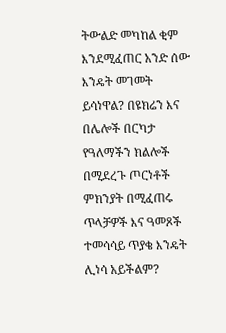ትውልድ መካከል ቂም እንደሚፈጠር አንድ ሰው እንዴት መገመት ይሳነዋል? በዩክሬን እና በሌሎች በርካታ የዓለማችን ክልሎች በሚደረጉ ጦርነቶች ምክንያት በሚፈጠሩ ጥላቻዎች እና ዓመጾች ተመሳሳይ ጥያቄ እንዴት ሊነሳ አይችልም?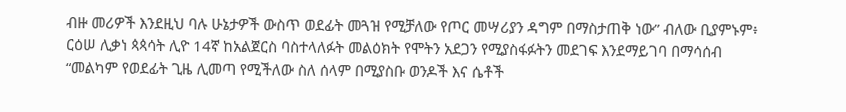ብዙ መሪዎች እንደዚህ ባሉ ሁኔታዎች ውስጥ ወደፊት መጓዝ የሚቻለው የጦር መሣሪያን ዳግም በማስታጠቅ ነው” ብለው ቢያምኑም፥ ርዕሠ ሊቃነ ጳጳሳት ሊዮ 14ኛ ከአልጀርስ ባስተላለፉት መልዕክት የሞትን አደጋን የሚያስፋፉትን መደገፍ እንደማይገባ በማሳሰብ “መልካም የወደፊት ጊዜ ሊመጣ የሚችለው ስለ ሰላም በሚያስቡ ወንዶች እና ሴቶች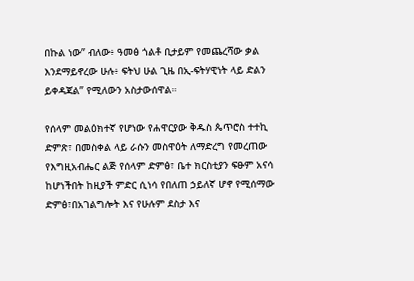በኩል ነው” ብለው፥ ዓመፅ ጎልቶ ቢታይም የመጨረሻው ቃል እንደማይኖረው ሁሉ፥ ፍትህ ሁል ጊዜ በኢ-ፍትሃዊነት ላይ ድልን ይቀዳጃል” የሚለውን አስታውሰዋል።

የሰላም መልዕክተኛ የሆነው የሐዋርያው ቅዱስ ጴጥሮስ ተተኪ ድምጽ፣ በመስቀል ላይ ራሱን መስዋዕት ለማድረግ የመረጠው የእግዚአብሔር ልጅ የሰላም ድምፅ፣ ቤተ ክርስቲያን ፍፁም አናሳ ከሆነችበት ከዚያች ምድር ሲነሳ የበለጠ ኃይለኛ ሆኖ የሚሰማው ድምፅ፣በአገልግሎት እና የሁሉም ደስታ እና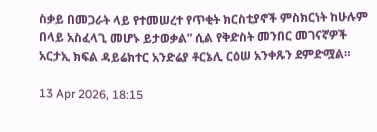ስቃይ በመጋራት ላይ የተመሠረተ የጥቂት ክርስቲያኖች ምስክርነት ከሁሉም በላይ አስፈላጊ መሆኑ ይታወቃል” ሲል የቅድስት መንበር መገናኛዎች አርታኢ ክፍል ዳይሬክተር አንድሬያ ቶርኔሊ ርዕሠ አንቀጹን ደምድሟል።

13 Apr 2026, 18:15